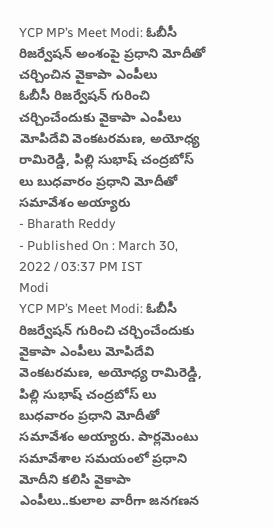YCP MP’s Meet Modi: ఓబీసీ రిజర్వేషన్ అంశంపై ప్రధాని మోదీతో చర్చించిన వైకాపా ఎంపీలు
ఓబీసీ రిజర్వేషన్ గురించి చర్చించేందుకు వైకాపా ఎంపీలు మోపిదేవి వెంకటరమణ, అయోధ్య రామిరెడ్డి, పిల్లి సుభాష్ చంద్రబోస్ లు బుధవారం ప్రధాని మోదీతో సమావేశం అయ్యారు
- Bharath Reddy
- Published On : March 30, 2022 / 03:37 PM IST
Modi
YCP MP’s Meet Modi: ఓబీసీ రిజర్వేషన్ గురించి చర్చించేందుకు వైకాపా ఎంపీలు మోపిదేవి వెంకటరమణ, అయోధ్య రామిరెడ్డి, పిల్లి సుభాష్ చంద్రబోస్ లు బుధవారం ప్రధాని మోదీతో సమావేశం అయ్యారు. పార్లమెంటు సమావేశాల సమయంలో ప్రధాని మోదీని కలిసి వైకాపా ఎంపీలు..కులాల వారీగా జనగణన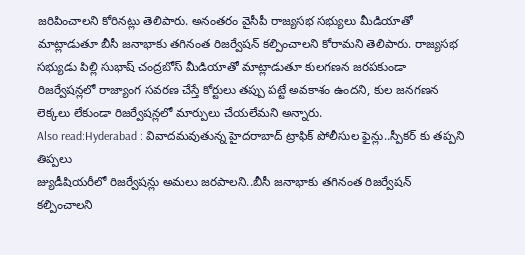జరిపించాలని కోరినట్లు తెలిపారు. అనంతరం వైసీపీ రాజ్యసభ సభ్యులు మీడియాతో మాట్లాడుతూ బీసీ జనాభాకు తగినంత రిజర్వేషన్ కల్పించాలని కోరామని తెలిపారు. రాజ్యసభ సభ్యుడు పిల్లి సుభాష్ చంద్రబోస్ మీడియాతో మాట్లాడుతూ కులగణన జరపకుండా రిజర్వేషన్లలో రాజ్యాంగ సవరణ చేస్తే కోర్టులు తప్పు పట్టే అవకాశం ఉందని, కుల జనగణన లెక్కలు లేకుండా రిజర్వేషన్లలో మార్పులు చేయలేమని అన్నారు.
Also read:Hyderabad : వివాదమవుతున్న హైదరాబాద్ ట్రాఫిక్ పోలీసుల ఫైన్లు..స్పీకర్ కు తప్పని తిప్పలు
జ్యుడీషియరీలో రిజర్వేషన్లు అమలు జరపాలని..బీసీ జనాభాకు తగినంత రిజర్వేషన్ కల్పించాలని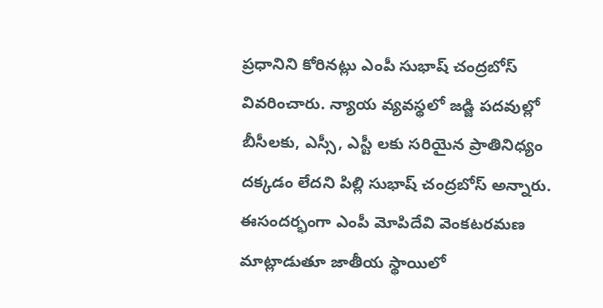ప్రధానిని కోరినట్లు ఎంపీ సుభాష్ చంద్రబోస్ వివరించారు. న్యాయ వ్యవస్థలో జడ్జి పదవుల్లో బీసీలకు, ఎస్సీ, ఎస్టీ లకు సరియైన ప్రాతినిధ్యం దక్కడం లేదని పిల్లి సుభాష్ చంద్రబోస్ అన్నారు. ఈసందర్భంగా ఎంపీ మోపిదేవి వెంకటరమణ మాట్లాడుతూ జాతీయ స్థాయిలో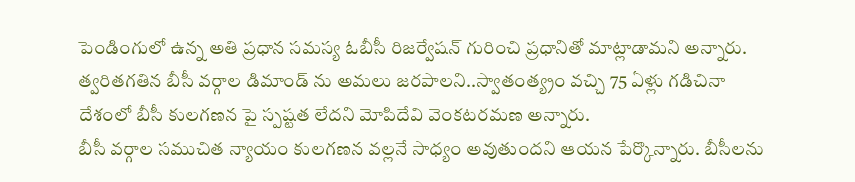పెండింగులో ఉన్న అతి ప్రధాన సమస్య ఓబీసీ రిజర్వేషన్ గురించి ప్రధానితో మాట్లాడామని అన్నారు. త్వరితగతిన బీసీ వర్గాల డిమాండ్ ను అమలు జరపాలని..స్వాతంత్య్రం వచ్చి 75 ఏళ్లు గడిచినా దేశంలో బీసీ కులగణన పై స్పష్టత లేదని మోపిదేవి వెంకటరమణ అన్నారు.
బీసీ వర్గాల సముచిత న్యాయం కులగణన వల్లనే సాధ్యం అవుతుందని ఆయన పేర్కొన్నారు. బీసీలను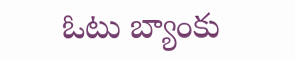ఓటు బ్యాంకు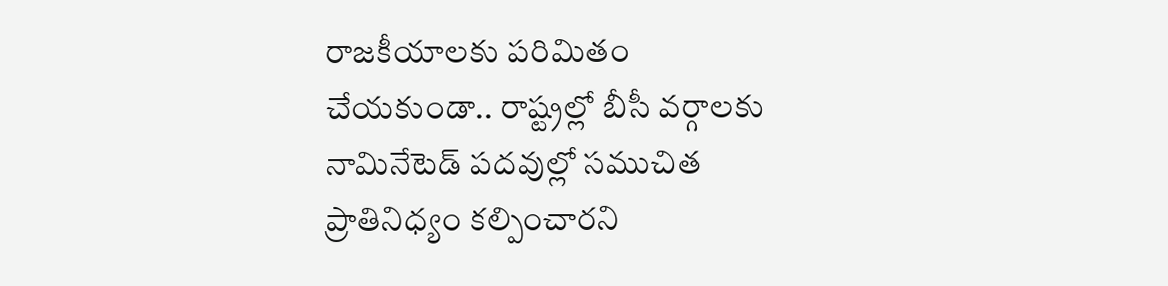రాజకీయాలకు పరిమితం చేయకుండా.. రాష్ట్రల్లో బీసీ వర్గాలకు నామినేటెడ్ పదవుల్లో సముచిత ప్రాతినిధ్యం కల్పించారని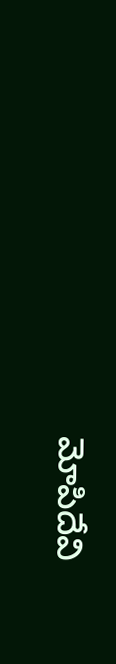మోపిదేవి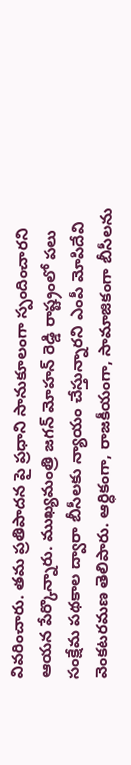వివరించారు. తమ ప్రతిపాదన పై ప్రధాని సానుకూలంగా స్పందించారని ఆయన పేర్కొన్నారు. ముఖ్యమంత్రి జగన్ మోహన్ రెడ్డి రాష్ట్రంలో పలు సంక్షేమ పథకాల ద్వారా బీసీలకు న్యాయం చేస్తున్నారని ఎంపీ మోపిదేవి వెంకటరమణ తెలిపారు. ఆర్ధికంగా, రాజకీయంగా, సామాజికంగా బీసీలను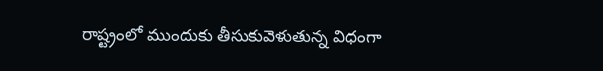రాష్ట్రంలో ముందుకు తీసుకువెళుతున్న విధంగా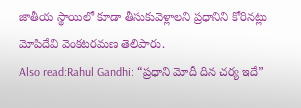జాతీయ స్థాయిలో కూడా తీసుకువెళ్లాలని ప్రధానిని కోరినట్లు మోపిదేవి వెంకటరమణ తెలిపారు.
Also read:Rahul Gandhi: “ప్రధాని మోదీ దిన చర్య ఇదే”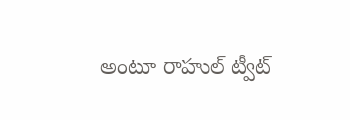అంటూ రాహుల్ ట్వీట్